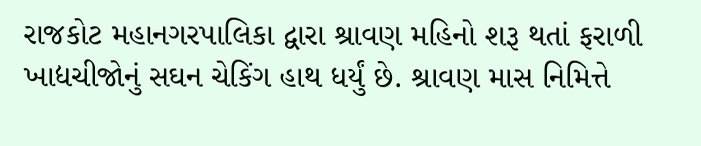રાજકોટ મહાનગરપાલિકા દ્વારા શ્રાવણ મહિનો શરૂ થતાં ફરાળી ખાદ્યચીજોનું સઘન ચેકિંગ હાથ ધર્યું છે. શ્રાવણ માસ નિમિત્તે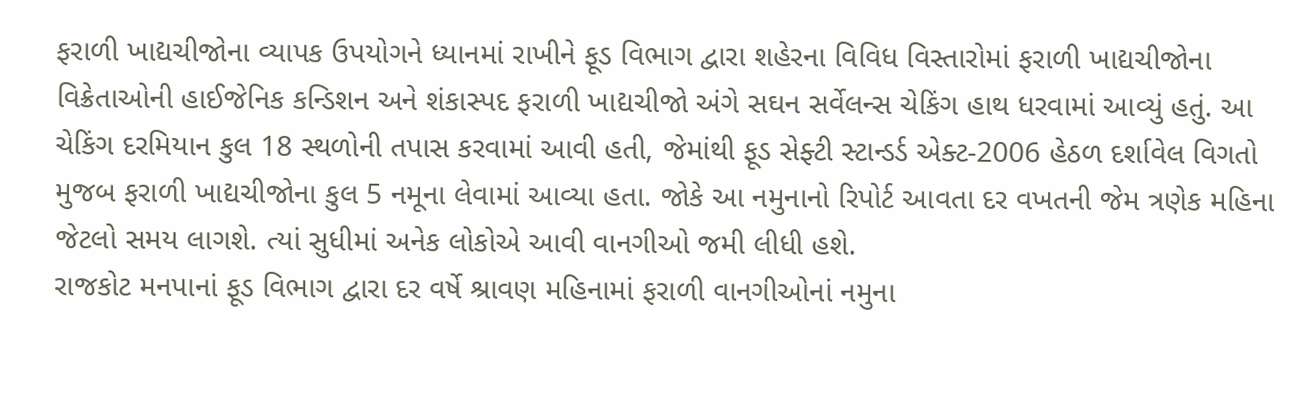ફરાળી ખાદ્યચીજોના વ્યાપક ઉપયોગને ધ્યાનમાં રાખીને ફૂડ વિભાગ દ્વારા શહેરના વિવિધ વિસ્તારોમાં ફરાળી ખાદ્યચીજોના વિક્રેતાઓની હાઈજેનિક કન્ડિશન અને શંકાસ્પદ ફરાળી ખાદ્યચીજો અંગે સઘન સર્વેલન્સ ચેકિંગ હાથ ધરવામાં આવ્યું હતું. આ ચેકિંગ દરમિયાન કુલ 18 સ્થળોની તપાસ કરવામાં આવી હતી, જેમાંથી ફૂડ સેફ્ટી સ્ટાન્ડર્ડ એક્ટ-2006 હેઠળ દર્શાવેલ વિગતો મુજબ ફરાળી ખાદ્યચીજોના કુલ 5 નમૂના લેવામાં આવ્યા હતા. જોકે આ નમુનાનો રિપોર્ટ આવતા દર વખતની જેમ ત્રણેક મહિના જેટલો સમય લાગશે. ત્યાં સુધીમાં અનેક લોકોએ આવી વાનગીઓ જમી લીધી હશે.
રાજકોટ મનપાનાં ફૂડ વિભાગ દ્વારા દર વર્ષે શ્રાવણ મહિનામાં ફરાળી વાનગીઓનાં નમુના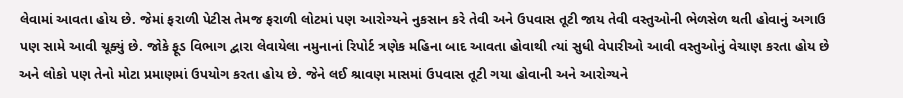લેવામાં આવતા હોય છે. જેમાં ફરાળી પેટીસ તેમજ ફરાળી લોટમાં પણ આરોગ્યને નુકસાન કરે તેવી અને ઉપવાસ તૂટી જાય તેવી વસ્તુઓની ભેળસેળ થતી હોવાનું અગાઉ પણ સામે આવી ચૂક્યું છે. જોકે ફૂડ વિભાગ દ્વારા લેવાયેલા નમુનાનાં રિપોર્ટ ત્રણેક મહિના બાદ આવતા હોવાથી ત્યાં સુધી વેપારીઓ આવી વસ્તુઓનું વેચાણ કરતા હોય છે અને લોકો પણ તેનો મોટા પ્રમાણમાં ઉપયોગ કરતા હોય છે. જેને લઈ શ્રાવણ માસમાં ઉપવાસ તૂટી ગયા હોવાની અને આરોગ્યને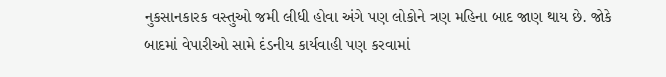નુકસાનકારક વસ્તુઓ જમી લીધી હોવા અંગે પણ લોકોને ત્રણ મહિના બાદ જાણ થાય છે. જોકે બાદમાં વેપારીઓ સામે દંડનીય કાર્યવાહી પણ કરવામાં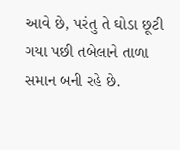આવે છે, પરંતુ તે ઘોડા છૂટી ગયા પછી તબેલાને તાળા સમાન બની રહે છે.